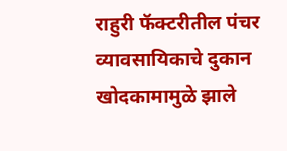राहुरी फॅक्टरीतील पंचर व्यावसायिकाचे दुकान खोदकामामुळे झाले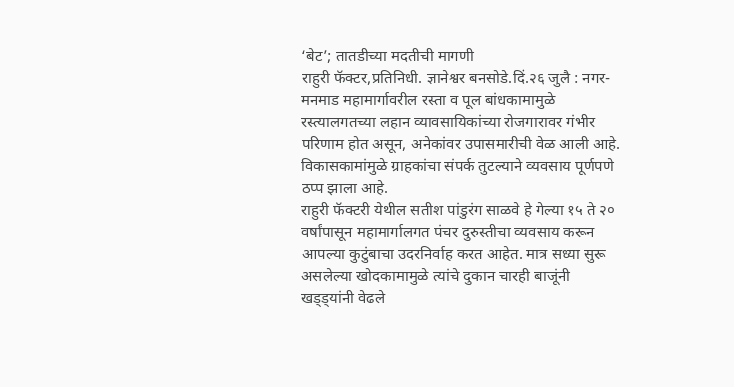‘बेट’; तातडीच्या मदतीची मागणी
राहुरी फॅक्टर,प्रतिनिधी. ज्ञानेश्वर बनसोडे.दिं.२६ जुलै : नगर-मनमाड महामार्गावरील रस्ता व पूल बांधकामामुळे रस्त्यालगतच्या लहान व्यावसायिकांच्या रोजगारावर गंभीर परिणाम होत असून, अनेकांवर उपासमारीची वेळ आली आहे. विकासकामांमुळे ग्राहकांचा संपर्क तुटल्याने व्यवसाय पूर्णपणे ठप्प झाला आहे.
राहुरी फॅक्टरी येथील सतीश पांडुरंग साळवे हे गेल्या १५ ते २० वर्षांपासून महामार्गालगत पंचर दुरुस्तीचा व्यवसाय करून आपल्या कुटुंबाचा उदरनिर्वाह करत आहेत. मात्र सध्या सुरू असलेल्या खोदकामामुळे त्यांचे दुकान चारही बाजूंनी खड्ड्यांनी वेढले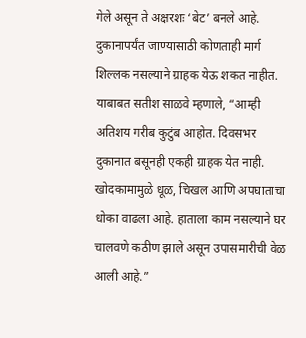गेले असून ते अक्षरशः ‘बेट’ बनले आहे. दुकानापर्यंत जाण्यासाठी कोणताही मार्ग शिल्लक नसल्याने ग्राहक येऊ शकत नाहीत.
याबाबत सतीश साळवे म्हणाले, “आम्ही अतिशय गरीब कुटुंब आहोत. दिवसभर दुकानात बसूनही एकही ग्राहक येत नाही. खोदकामामुळे धूळ, चिखल आणि अपघाताचा धोका वाढला आहे. हाताला काम नसल्याने घर चालवणे कठीण झाले असून उपासमारीची वेळ आली आहे.”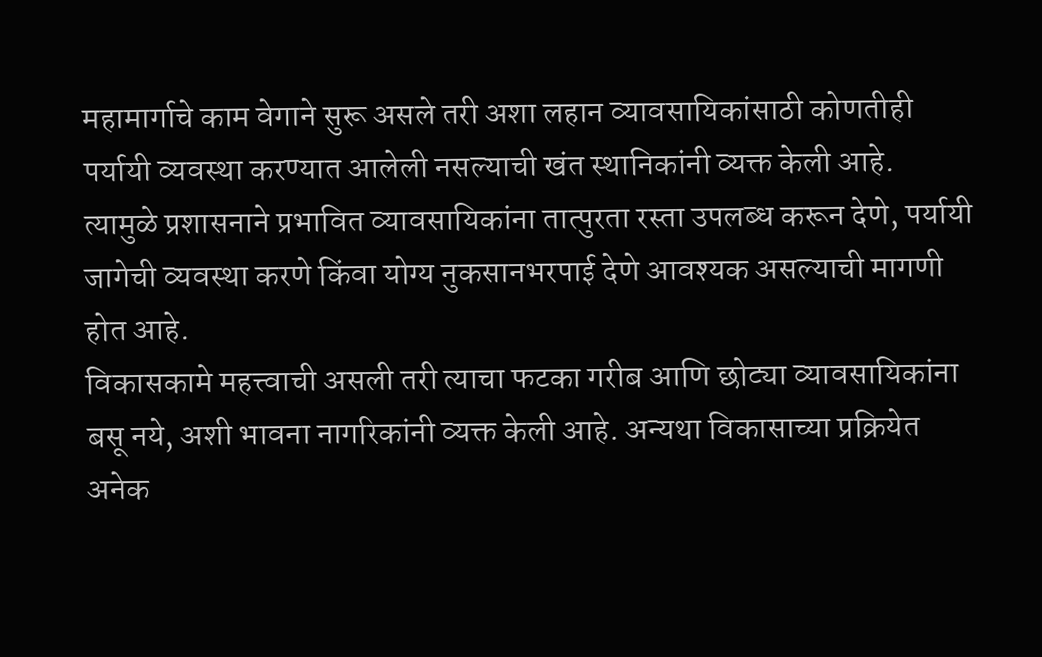महामार्गाचे काम वेगाने सुरू असले तरी अशा लहान व्यावसायिकांसाठी कोणतीही पर्यायी व्यवस्था करण्यात आलेली नसल्याची खंत स्थानिकांनी व्यक्त केली आहे. त्यामुळे प्रशासनाने प्रभावित व्यावसायिकांना तात्पुरता रस्ता उपलब्ध करून देणे, पर्यायी जागेची व्यवस्था करणे किंवा योग्य नुकसानभरपाई देणे आवश्यक असल्याची मागणी होत आहे.
विकासकामे महत्त्वाची असली तरी त्याचा फटका गरीब आणि छोट्या व्यावसायिकांना बसू नये, अशी भावना नागरिकांनी व्यक्त केली आहे. अन्यथा विकासाच्या प्रक्रियेत अनेक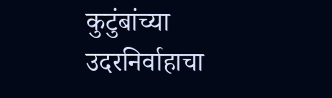कुटुंबांच्या उदरनिर्वाहाचा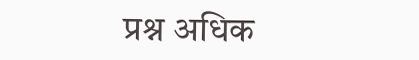प्रश्न अधिक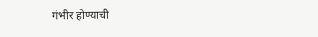गंभीर होण्याची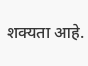शक्यता आहे.